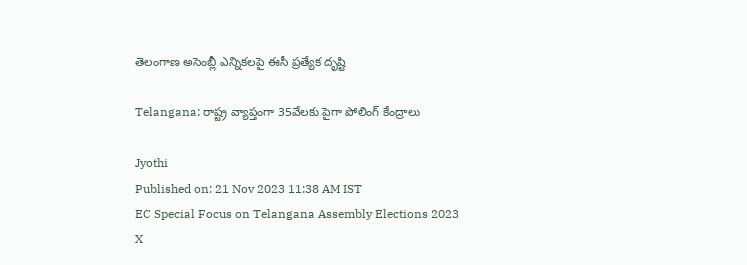తెలంగాణ అసెంబ్లీ ఎన్నికలపై ఈసీ ప్రత్యేక దృష్టి

Telangana: రాష్ట్ర వ్యాప్తంగా 35వేలకు పైగా పోలింగ్ కేంద్రాలు

Jyothi
Published on: 21 Nov 2023 11:38 AM IST
EC Special Focus on Telangana Assembly Elections 2023
X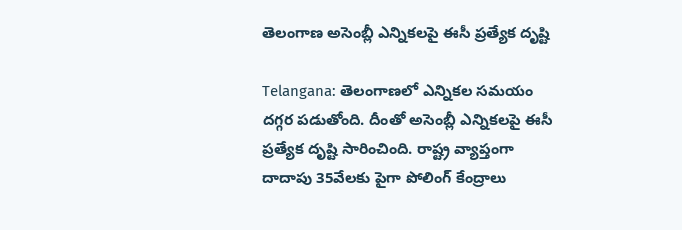తెలంగాణ అసెంబ్లీ ఎన్నికలపై ఈసీ ప్రత్యేక దృష్టి

Telangana: తెలంగాణలో ఎన్నికల సమయం దగ్గర పడుతోంది. దీంతో అసెంబ్లీ ఎన్నికలపై ఈసీ ప్రత్యేక దృష్టి సారించింది. రాష్ట్ర వ్యాప్తంగా దాదాపు 35వేలకు పైగా పోలింగ్ కేంద్రాలు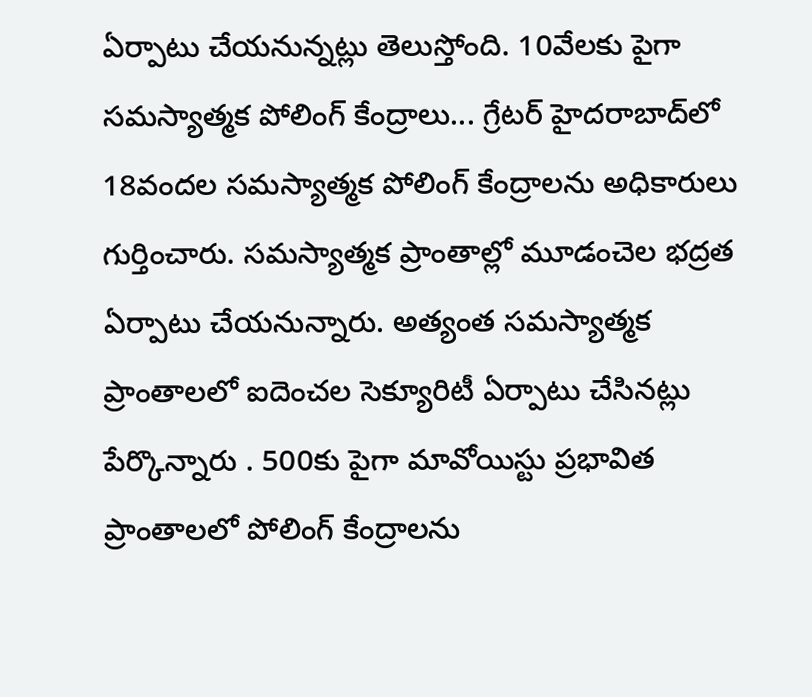ఏర్పాటు చేయనున్నట్లు తెలుస్తోంది. 10వేలకు పైగా సమస్యాత్మక పోలింగ్ కేంద్రాలు... గ్రేటర్ హైదరాబాద్‌లో 18వందల సమస్యాత్మక పోలింగ్ కేంద్రాలను అధికారులు గుర్తించారు. సమస్యాత్మక ప్రాంతాల్లో మూడంచెల భద్రత ఏర్పాటు చేయనున్నారు. అత్యంత స‌మ‌స్యాత్మక ప్రాంతాల‌లో ఐదెంచ‌ల సెక్యూరిటీ ఏర్పాటు చేసిన‌ట్లు పేర్కొన్నారు . 500కు పైగా మావోయిస్టు ప్ర‌భావిత ప్రాంతాల‌లో పోలింగ్ కేంద్రాల‌ను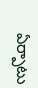ఏర్పాటు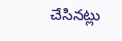చేసిన‌ట్లు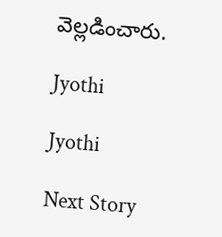వెల్ల‌డించారు.

Jyothi

Jyothi

Next Story